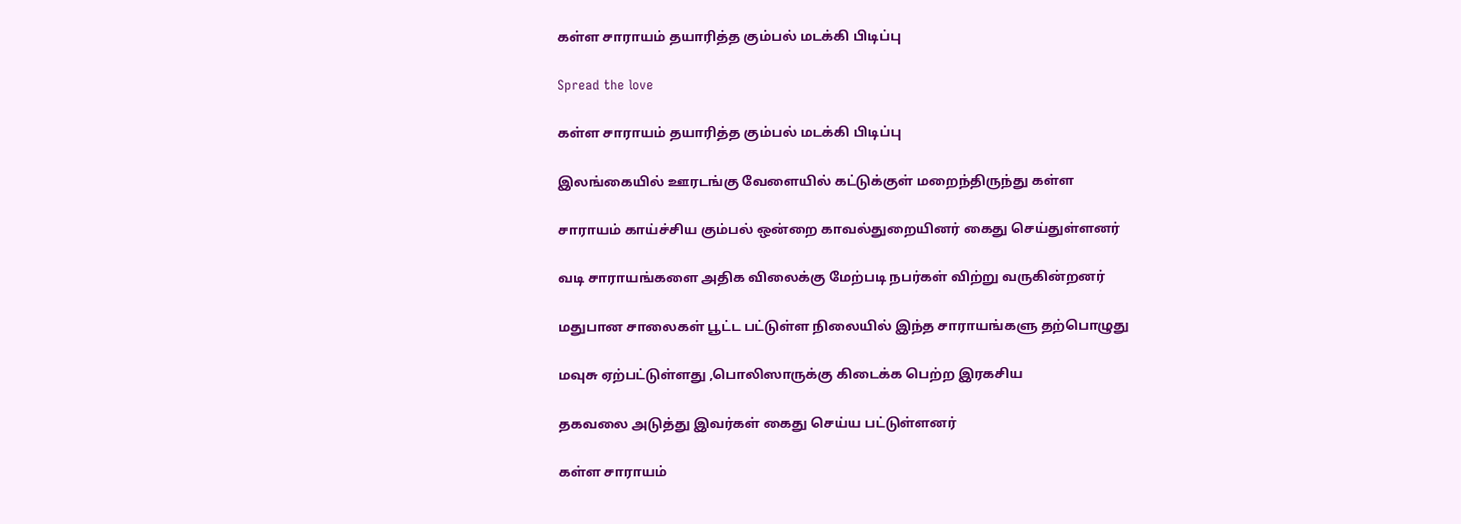கள்ள சாராயம் தயாரித்த கும்பல் மடக்கி பிடிப்பு

Spread the love

கள்ள சாராயம் தயாரித்த கும்பல் மடக்கி பிடிப்பு

இலங்கையில் ஊரடங்கு வேளையில் கட்டுக்குள் மறைந்திருந்து கள்ள

சாராயம் காய்ச்சிய கும்பல் ஒன்றை காவல்துறையினர் கைது செய்துள்ளனர்

வடி சாராயங்களை அதிக விலைக்கு மேற்படி நபர்கள் விற்று வருகின்றனர்

மதுபான சாலைகள் பூட்ட பட்டுள்ள நிலையில் இந்த சாராயங்களு தற்பொழுது

மவுசு ஏற்பட்டுள்ளது ,பொலிஸாருக்கு கிடைக்க பெற்ற இரகசிய

தகவலை அடுத்து இவர்கள் கைது செய்ய பட்டுள்ளனர்

கள்ள சாராயம்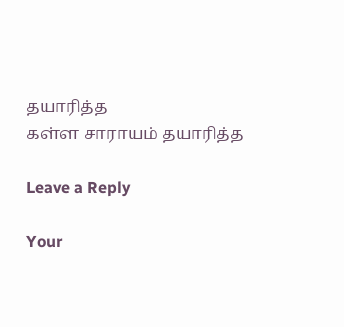தயாரித்த
கள்ள சாராயம் தயாரித்த

Leave a Reply

Your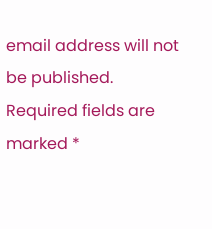email address will not be published. Required fields are marked *